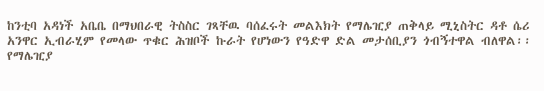ከንቲባ አዳነች አቤቤ በማህበራዊ ትስስር ገጻቸዉ ባሰፈሩት መልእክት የማሌዢያ ጠቅላይ ሚኒስትር ዳቶ ሴሪ አንዋር ኢብራሂም የመላው ጥቁር ሕዝቦች ኩራት የሆነውን የዓድዋ ድል መታሰቢያን ጎብኝተዋል ብለዋል፡፡
የማሌዢያ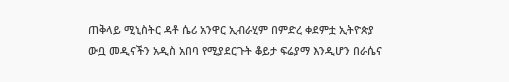ጠቅላይ ሚኒስትር ዳቶ ሴሪ አንዋር ኢብራሂም በምድረ ቀደምቷ ኢትዮጵያ ውቧ መዲናችን አዲስ አበባ የሚያደርጉት ቆይታ ፍሬያማ እንዲሆን በራሴና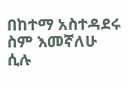በከተማ አስተዳደሩ ስም እመኛለሁ ሲሉ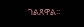ገልጸዋል፡፡